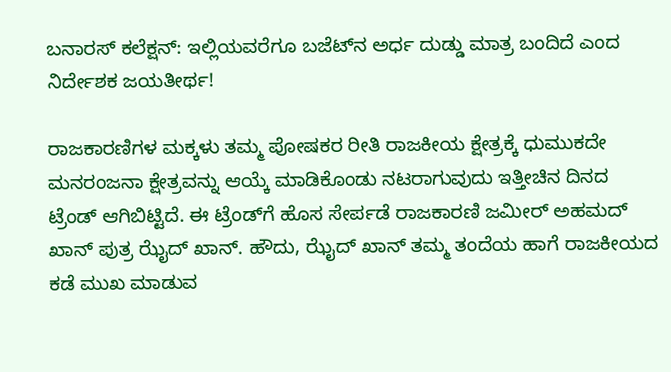ಬನಾರಸ್ ಕಲೆಕ್ಷನ್: ಇಲ್ಲಿಯವರೆಗೂ ಬಜೆಟ್‌ನ ಅರ್ಧ ದುಡ್ಡು ಮಾತ್ರ ಬಂದಿದೆ ಎಂದ ನಿರ್ದೇಶಕ ಜಯತೀರ್ಥ!

ರಾಜಕಾರಣಿಗಳ ಮಕ್ಕಳು ತಮ್ಮ ಪೋಷಕರ ರೀತಿ ರಾಜಕೀಯ ಕ್ಷೇತ್ರಕ್ಕೆ ಧುಮುಕದೇ ಮನರಂಜನಾ ಕ್ಷೇತ್ರವನ್ನು ಆಯ್ಕೆ ಮಾಡಿಕೊಂಡು ನಟರಾಗುವುದು ಇತ್ತೀಚಿನ ದಿನದ ಟ್ರೆಂಡ್ ಆಗಿಬಿಟ್ಟಿದೆ. ಈ ಟ್ರೆಂಡ್‌ಗೆ ಹೊಸ ಸೇರ್ಪಡೆ ರಾಜಕಾರಣಿ ಜಮೀರ್ ಅಹಮದ್ ಖಾನ್ ಪುತ್ರ ಝೈದ್ ಖಾನ್. ಹೌದು, ಝೈದ್ ಖಾನ್ ತಮ್ಮ ತಂದೆಯ ಹಾಗೆ ರಾಜಕೀಯದ ಕಡೆ ಮುಖ ಮಾಡುವ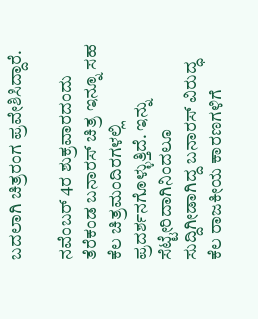ಬದಲಾಗಿ ಚಿತ್ರರಂಗ ಪ್ರವೇಶಿಸಿದ್ದಾರೆ.

ನವೆಂಬರ್ 4ರ ಶುಕ್ರವಾರದಂದು ತೆರೆಕಂಡ ಬನಾರಸ್ ಚಿತ್ರ ಇನ್ನೂ ಸಹ ಕೆಲ ಚಿತ್ರಮಂದಿರಗಳಲ್ಲಿ ಪ್ರದರ್ಶನಗೊಳ್ಳುತ್ತಿದೆ. ಇನ್ನು ಸೆಟ್ಟೇರಿದಾಗಿನಿಂದಲೂ ಸುದ್ದಿಗೀಡಾಗಿದ್ದ ಬನಾರಸ್ ವಿರುದ್ಧ ಕೆಲ ರಾಜಕೀಯ ಕಾರಣಗಳಿಗೆ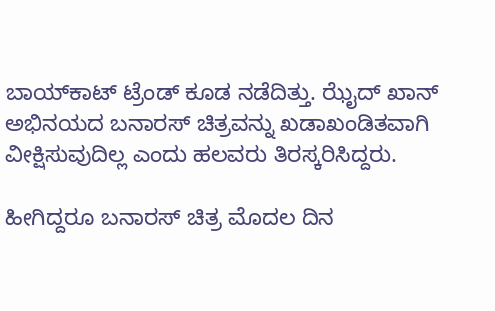ಬಾಯ್‌ಕಾಟ್ ಟ್ರೆಂಡ್ ಕೂಡ ನಡೆದಿತ್ತು. ಝೈದ್ ಖಾನ್ ಅಭಿನಯದ ಬನಾರಸ್ ಚಿತ್ರವನ್ನು ಖಡಾಖಂಡಿತವಾಗಿ ವೀಕ್ಷಿಸುವುದಿಲ್ಲ ಎಂದು ಹಲವರು ತಿರಸ್ಕರಿಸಿದ್ದರು.

ಹೀಗಿದ್ದರೂ ಬನಾರಸ್ ಚಿತ್ರ ಮೊದಲ ದಿನ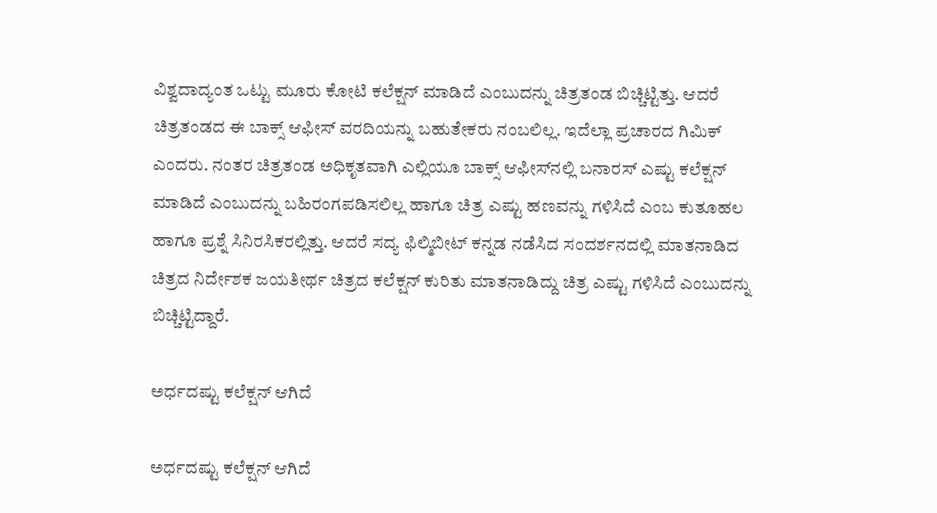ವಿಶ್ವದಾದ್ಯಂತ ಒಟ್ಟು ಮೂರು ಕೋಟಿ ಕಲೆಕ್ಷನ್ ಮಾಡಿದೆ ಎಂಬುದನ್ನು ಚಿತ್ರತಂಡ ಬಿಚ್ಚಿಟ್ಟಿತ್ತು. ಆದರೆ ಚಿತ್ರತಂಡದ ಈ ಬಾಕ್ಸ್ ಆಫೀಸ್ ವರದಿಯನ್ನು ಬಹುತೇಕರು ನಂಬಲಿಲ್ಲ. ಇದೆಲ್ಲಾ ಪ್ರಚಾರದ ಗಿಮಿಕ್ ಎಂದರು. ನಂತರ ಚಿತ್ರತಂಡ ಅಧಿಕೃತವಾಗಿ ಎಲ್ಲಿಯೂ ಬಾಕ್ಸ್ ಆಫೀಸ್‌ನಲ್ಲಿ ಬನಾರಸ್ ಎಷ್ಟು ಕಲೆಕ್ಷನ್ ಮಾಡಿದೆ ಎಂಬುದನ್ನು ಬಹಿರಂಗಪಡಿಸಲಿಲ್ಲ ಹಾಗೂ ಚಿತ್ರ ಎಷ್ಟು ಹಣವನ್ನು ಗಳಿಸಿದೆ ಎಂಬ ಕುತೂಹಲ ಹಾಗೂ ಪ್ರಶ್ನೆ ಸಿನಿರಸಿಕರಲ್ಲಿತ್ತು. ಆದರೆ ಸದ್ಯ ಫಿಲ್ಮಿಬೀಟ್ ಕನ್ನಡ ನಡೆಸಿದ ಸಂದರ್ಶನದಲ್ಲಿ ಮಾತನಾಡಿದ ಚಿತ್ರದ ನಿರ್ದೇಶಕ ಜಯತೀರ್ಥ ಚಿತ್ರದ ಕಲೆಕ್ಷನ್ ಕುರಿತು ಮಾತನಾಡಿದ್ದು ಚಿತ್ರ ಎಷ್ಟು ಗಳಿಸಿದೆ ಎಂಬುದನ್ನು ಬಿಚ್ಚಿಟ್ಟಿದ್ದಾರೆ.

ಅರ್ಧದಷ್ಟು ಕಲೆಕ್ಷನ್ ಆಗಿದೆ

ಅರ್ಧದಷ್ಟು ಕಲೆಕ್ಷನ್ ಆಗಿದೆ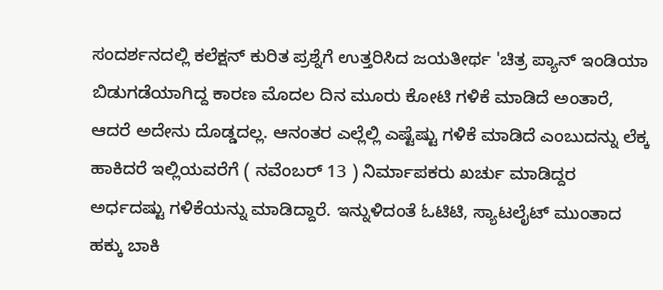ಸಂದರ್ಶನದಲ್ಲಿ ಕಲೆಕ್ಷನ್ ಕುರಿತ ಪ್ರಶ್ನೆಗೆ ಉತ್ತರಿಸಿದ ಜಯತೀರ್ಥ 'ಚಿತ್ರ ಪ್ಯಾನ್ ಇಂಡಿಯಾ ಬಿಡುಗಡೆಯಾಗಿದ್ದ ಕಾರಣ ಮೊದಲ ದಿನ ಮೂರು ಕೋಟಿ ಗಳಿಕೆ ಮಾಡಿದೆ ಅಂತಾರೆ, ಆದರೆ ಅದೇನು ದೊಡ್ಡದಲ್ಲ. ಆನಂತರ ಎಲ್ಲೆಲ್ಲಿ ಎಷ್ಟೆಷ್ಟು ಗಳಿಕೆ ಮಾಡಿದೆ ಎಂಬುದನ್ನು ಲೆಕ್ಕ ಹಾಕಿದರೆ ಇಲ್ಲಿಯವರೆಗೆ ( ನವೆಂಬರ್‌ 13 ) ನಿರ್ಮಾಪಕರು ಖರ್ಚು ಮಾಡಿದ್ದರ ಅರ್ಧದಷ್ಟು ಗಳಿಕೆಯನ್ನು ಮಾಡಿದ್ದಾರೆ. ಇನ್ನುಳಿದಂತೆ ಓಟಿಟಿ, ಸ್ಯಾಟಲೈಟ್ ಮುಂತಾದ ಹಕ್ಕು ಬಾಕಿ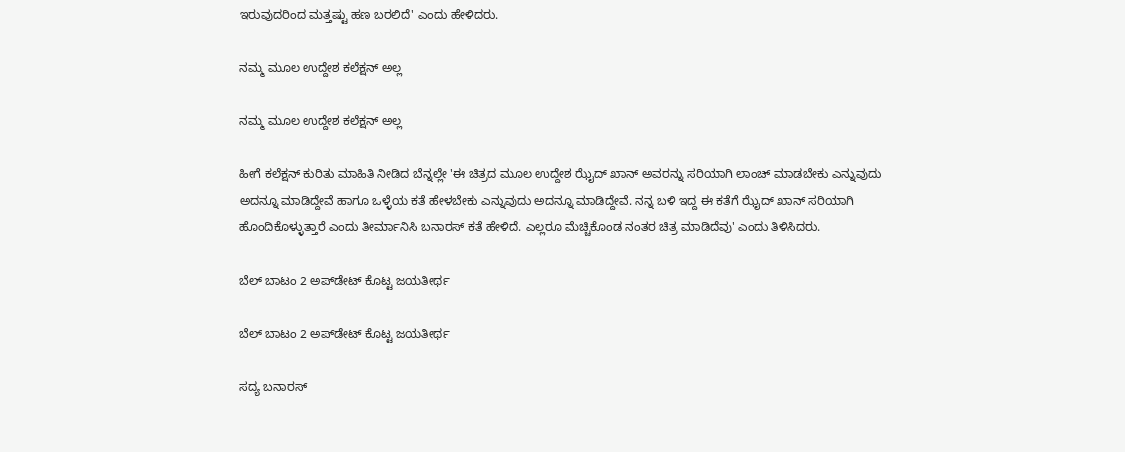ಇರುವುದರಿಂದ ಮತ್ತಷ್ಟು ಹಣ ಬರಲಿದೆ' ಎಂದು ಹೇಳಿದರು.

ನಮ್ಮ ಮೂಲ ಉದ್ದೇಶ ಕಲೆಕ್ಷನ್ ಅಲ್ಲ

ನಮ್ಮ ಮೂಲ ಉದ್ದೇಶ ಕಲೆಕ್ಷನ್ ಅಲ್ಲ

ಹೀಗೆ ಕಲೆಕ್ಷನ್ ಕುರಿತು ಮಾಹಿತಿ ನೀಡಿದ ಬೆನ್ನಲ್ಲೇ 'ಈ ಚಿತ್ರದ ಮೂಲ ಉದ್ದೇಶ ಝೈದ್ ಖಾನ್ ಅವರನ್ನು ಸರಿಯಾಗಿ ಲಾಂಚ್ ಮಾಡಬೇಕು ಎನ್ನುವುದು ಅದನ್ನೂ ಮಾಡಿದ್ದೇವೆ ಹಾಗೂ ಒಳ್ಳೆಯ ಕತೆ ಹೇಳಬೇಕು ಎನ್ನುವುದು ಅದನ್ನೂ ಮಾಡಿದ್ದೇವೆ. ನನ್ನ ಬಳಿ ಇದ್ದ ಈ ಕತೆಗೆ ಝೈದ್ ಖಾನ್ ಸರಿಯಾಗಿ ಹೊಂದಿಕೊಳ್ಳುತ್ತಾರೆ ಎಂದು ತೀರ್ಮಾನಿಸಿ ಬನಾರಸ್ ಕತೆ ಹೇಳಿದೆ. ಎಲ್ಲರೂ ಮೆಚ್ಚಿಕೊಂಡ ನಂತರ ಚಿತ್ರ ಮಾಡಿದೆವು' ಎಂದು ತಿಳಿಸಿದರು.

ಬೆಲ್ ಬಾಟಂ 2 ಅಪ್‌ಡೇಟ್ ಕೊಟ್ಟ ಜಯತೀರ್ಥ

ಬೆಲ್ ಬಾಟಂ 2 ಅಪ್‌ಡೇಟ್ ಕೊಟ್ಟ ಜಯತೀರ್ಥ

ಸದ್ಯ ಬನಾರಸ್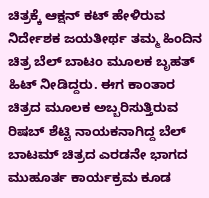ಚಿತ್ರಕ್ಕೆ ಆಕ್ಷನ್ ಕಟ್ ಹೇಳಿರುವ ನಿರ್ದೇಶಕ ಜಯತೀರ್ಥ ತಮ್ಮ ಹಿಂದಿನ ಚಿತ್ರ ಬೆಲ್ ಬಾಟಂ ಮೂಲಕ ಬೃಹತ್ ಹಿಟ್ ನೀಡಿದ್ದರು. ಈಗ ಕಾಂತಾರ ಚಿತ್ರದ ಮೂಲಕ ಅಬ್ಬರಿಸುತ್ತಿರುವ ರಿಷಬ್ ಶೆಟ್ಟಿ ನಾಯಕನಾಗಿದ್ದ ಬೆಲ್ ಬಾಟಮ್ ಚಿತ್ರದ ಎರಡನೇ ಭಾಗದ ಮುಹೂರ್ತ ಕಾರ್ಯಕ್ರಮ ಕೂಡ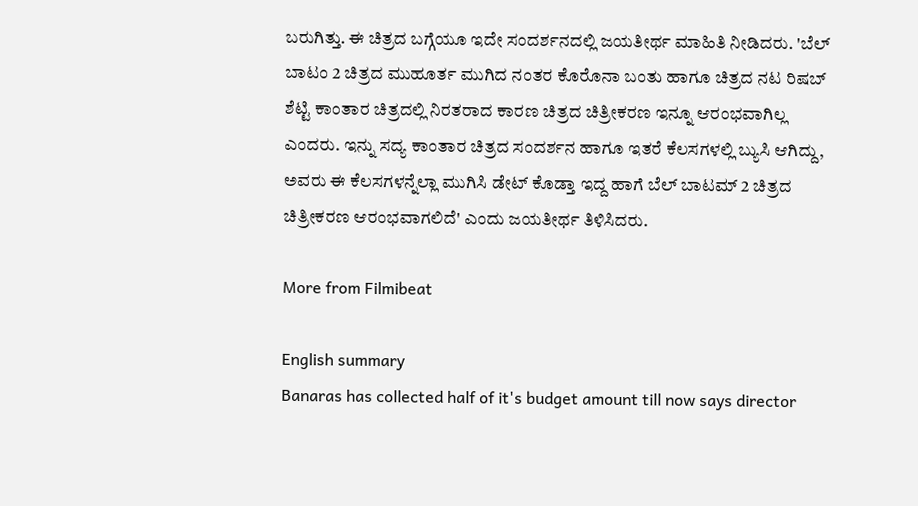ಬರುಗಿತ್ತು. ಈ ಚಿತ್ರದ ಬಗ್ಗೆಯೂ ಇದೇ ಸಂದರ್ಶನದಲ್ಲಿ ಜಯತೀರ್ಥ ಮಾಹಿತಿ ನೀಡಿದರು. 'ಬೆಲ್ ಬಾಟಂ 2 ಚಿತ್ರದ ಮುಹೂರ್ತ ಮುಗಿದ ನಂತರ ಕೊರೊನಾ ಬಂತು ಹಾಗೂ ಚಿತ್ರದ ನಟ ರಿಷಬ್ ಶೆಟ್ಟಿ ಕಾಂತಾರ ಚಿತ್ರದಲ್ಲಿ ನಿರತರಾದ ಕಾರಣ ಚಿತ್ರದ ಚಿತ್ರೀಕರಣ ಇನ್ನೂ ಆರಂಭವಾಗಿಲ್ಲ ಎಂದರು. ಇನ್ನು ಸದ್ಯ ಕಾಂತಾರ ಚಿತ್ರದ ಸಂದರ್ಶನ ಹಾಗೂ ಇತರೆ ಕೆಲಸಗಳಲ್ಲಿ ಬ್ಯುಸಿ ಆಗಿದ್ದು, ಅವರು ಈ ಕೆಲಸಗಳನ್ನೆಲ್ಲಾ ಮುಗಿಸಿ ಡೇಟ್ ಕೊಡ್ತಾ ಇದ್ದ ಹಾಗೆ ಬೆಲ್ ಬಾಟಮ್ 2 ಚಿತ್ರದ ಚಿತ್ರೀಕರಣ ಆರಂಭವಾಗಲಿದೆ' ಎಂದು ಜಯತೀರ್ಥ ತಿಳಿಸಿದರು.

More from Filmibeat

English summary
Banaras has collected half of it's budget amount till now says director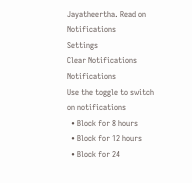Jayatheertha. Read on
Notifications
Settings
Clear Notifications
Notifications
Use the toggle to switch on notifications
  • Block for 8 hours
  • Block for 12 hours
  • Block for 24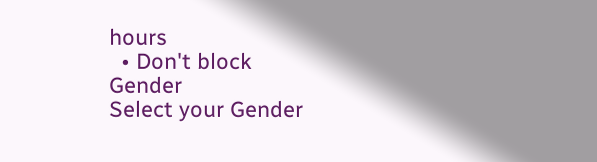hours
  • Don't block
Gender
Select your Gender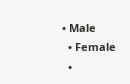• Male
  • Female
  •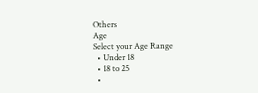Others
Age
Select your Age Range
  • Under 18
  • 18 to 25
  •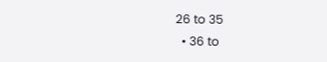26 to 35
  • 36 to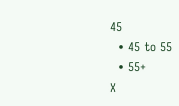45
  • 45 to 55
  • 55+
X